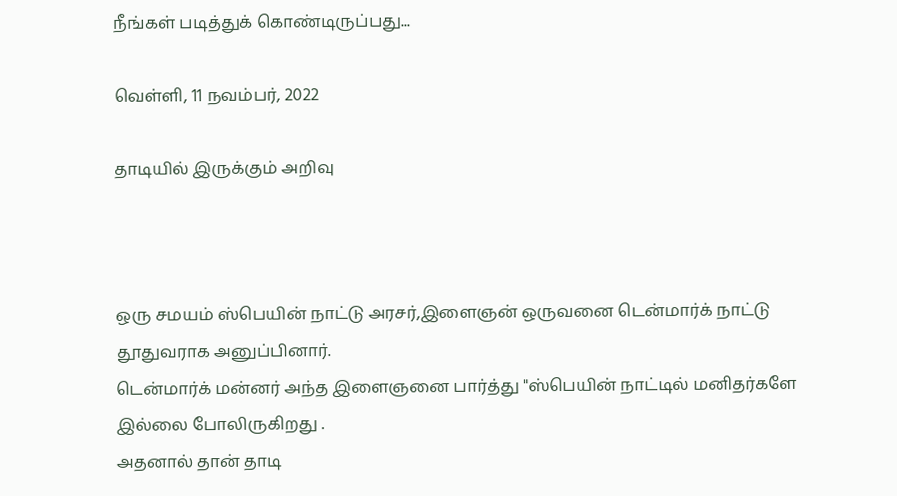நீங்கள் படித்துக் கொண்டிருப்பது...

வெள்ளி, 11 நவம்பர், 2022

தாடியில் இருக்கும் அறிவு



ஒரு சமயம் ஸ்பெயின் நாட்டு அரசர்,இளைஞன் ஒருவனை டென்மார்க் நாட்டு தூதுவராக அனுப்பினார்.
டென்மார்க் மன்னர் அந்த இளைஞனை பார்த்து "ஸ்பெயின் நாட்டில் மனிதர்களே இல்லை போலிருகிறது .
அதனால் தான் தாடி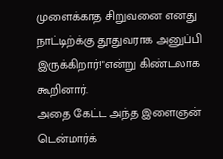முளைக்காத சிறுவனை எனது நாட்டிற்க்கு தூதுவராக அனுப்பி இருக்கிறார்!"என்று கிண்டலாக கூறினார்.
அதை கேட்ட அந்த இளைஞன் டென்மார்க்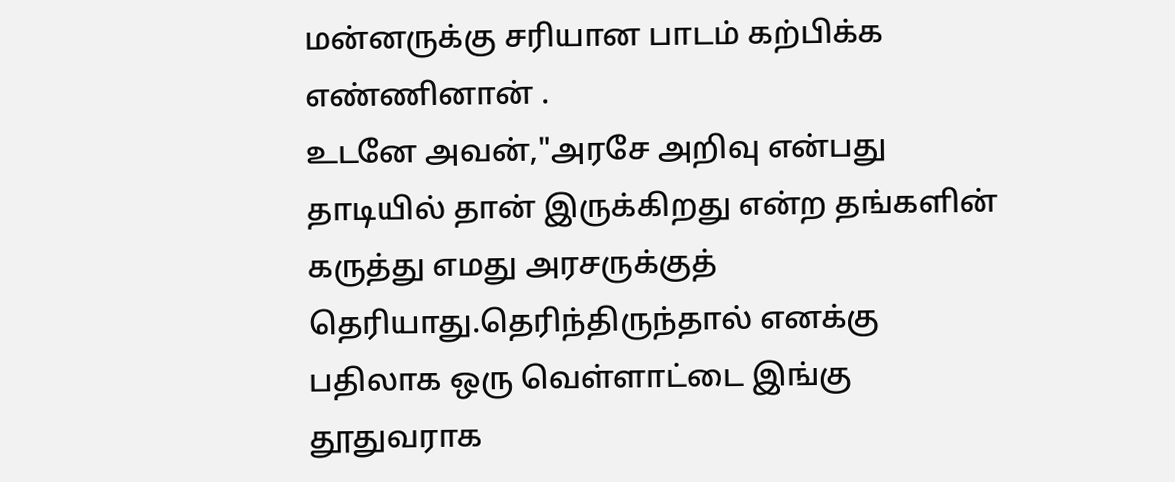மன்னருக்கு சரியான பாடம் கற்பிக்க எண்ணினான் .
உடனே அவன்,"அரசே அறிவு என்பது தாடியில் தான் இருக்கிறது என்ற தங்களின் கருத்து எமது அரசருக்குத் தெரியாது.தெரிந்திருந்தால் எனக்கு பதிலாக ஒரு வெள்ளாட்டை இங்கு தூதுவராக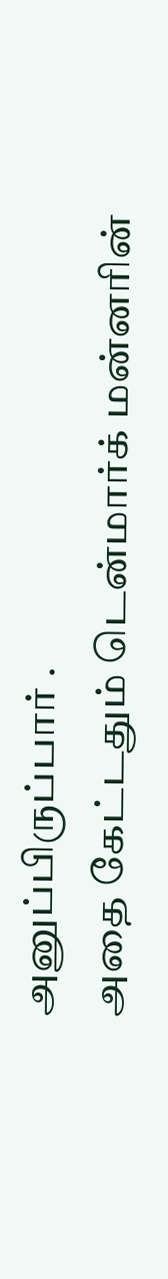அனுப்பிருப்பார் .
அதை கேட்டதும் டென்மார்க் மன்னரின்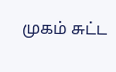முகம் சுட்ட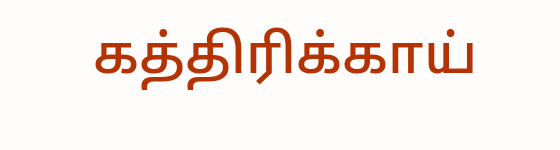கத்திரிக்காய்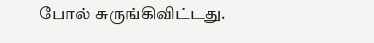போல் சுருங்கிவிட்டது.